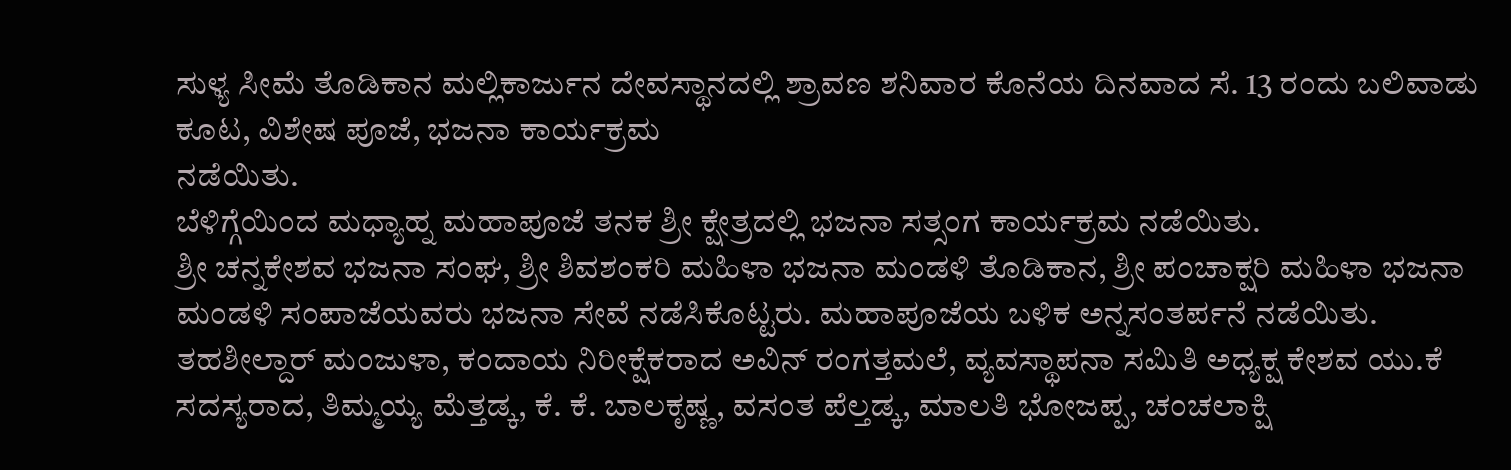ಸುಳ್ಯ ಸೀಮೆ ತೊಡಿಕಾನ ಮಲ್ಲಿಕಾರ್ಜುನ ದೇವಸ್ಥಾನದಲ್ಲಿ ಶ್ರಾವಣ ಶನಿವಾರ ಕೊನೆಯ ದಿನವಾದ ಸೆ. 13 ರಂದು ಬಲಿವಾಡು ಕೂಟ, ವಿಶೇಷ ಪೂಜೆ, ಭಜನಾ ಕಾರ್ಯಕ್ರಮ
ನಡೆಯಿತು.
ಬೆಳಿಗ್ಗೆಯಿಂದ ಮಧ್ಯಾಹ್ನ ಮಹಾಪೂಜೆ ತನಕ ಶ್ರೀ ಕ್ಷೇತ್ರದಲ್ಲಿ ಭಜನಾ ಸತ್ಸಂಗ ಕಾರ್ಯಕ್ರಮ ನಡೆಯಿತು.
ಶ್ರೀ ಚನ್ನಕೇಶವ ಭಜನಾ ಸಂಘ, ಶ್ರೀ ಶಿವಶಂಕರಿ ಮಹಿಳಾ ಭಜನಾ ಮಂಡಳಿ ತೊಡಿಕಾನ, ಶ್ರೀ ಪಂಚಾಕ್ಷರಿ ಮಹಿಳಾ ಭಜನಾ ಮಂಡಳಿ ಸಂಪಾಜೆಯವರು ಭಜನಾ ಸೇವೆ ನಡೆಸಿಕೊಟ್ಟರು. ಮಹಾಪೂಜೆಯ ಬಳಿಕ ಅನ್ನಸಂತರ್ಪನೆ ನಡೆಯಿತು.
ತಹಶೀಲ್ದಾರ್ ಮಂಜುಳಾ, ಕಂದಾಯ ನಿರೀಕ್ಷೆಕರಾದ ಅವಿನ್ ರಂಗತ್ತಮಲೆ, ವ್ಯವಸ್ಥಾಪನಾ ಸಮಿತಿ ಅಧ್ಯಕ್ಷ ಕೇಶವ ಯು.ಕೆ ಸದಸ್ಯರಾದ, ತಿಮ್ಮಯ್ಯ ಮೆತ್ತಡ್ಕ, ಕೆ. ಕೆ. ಬಾಲಕೃಷ್ಣ, ವಸಂತ ಪೆಲ್ತಡ್ಕ, ಮಾಲತಿ ಭೋಜಪ್ಪ, ಚಂಚಲಾಕ್ಷಿ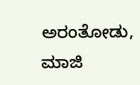ಅರಂತೋಡು, ಮಾಜಿ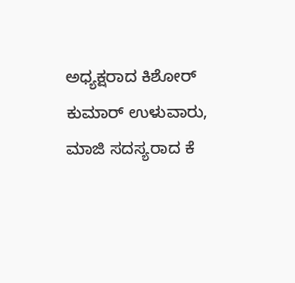ಅಧ್ಯಕ್ಷರಾದ ಕಿಶೋರ್ ಕುಮಾರ್ ಉಳುವಾರು, ಮಾಜಿ ಸದಸ್ಯರಾದ ಕೆ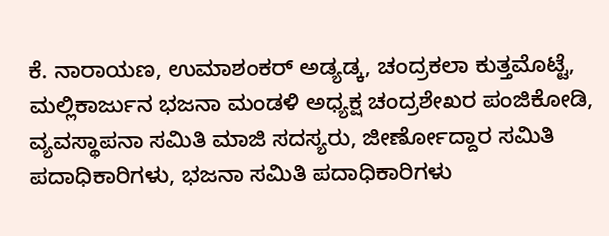ಕೆ. ನಾರಾಯಣ, ಉಮಾಶಂಕರ್ ಅಡ್ಯಡ್ಕ, ಚಂದ್ರಕಲಾ ಕುತ್ತಮೊಟ್ಟೆ, ಮಲ್ಲಿಕಾರ್ಜುನ ಭಜನಾ ಮಂಡಳಿ ಅಧ್ಯಕ್ಷ ಚಂದ್ರಶೇಖರ ಪಂಜಿಕೋಡಿ, ವ್ಯವಸ್ಥಾಪನಾ ಸಮಿತಿ ಮಾಜಿ ಸದಸ್ಯರು, ಜೀರ್ಣೋದ್ದಾರ ಸಮಿತಿ ಪದಾಧಿಕಾರಿಗಳು, ಭಜನಾ ಸಮಿತಿ ಪದಾಧಿಕಾರಿಗಳು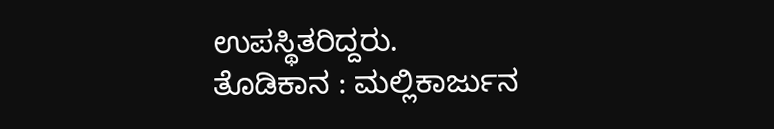ಉಪಸ್ಥಿತರಿದ್ದರು.
ತೊಡಿಕಾನ : ಮಲ್ಲಿಕಾರ್ಜುನ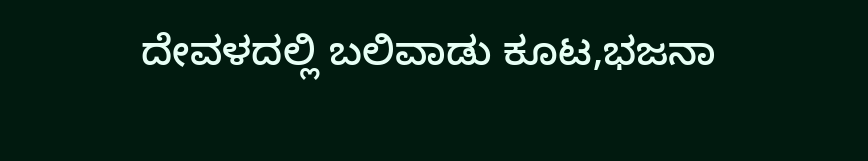ದೇವಳದಲ್ಲಿ ಬಲಿವಾಡು ಕೂಟ,ಭಜನಾ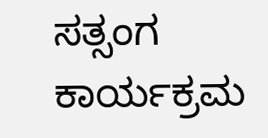ಸತ್ಸಂಗ ಕಾರ್ಯಕ್ರಮ